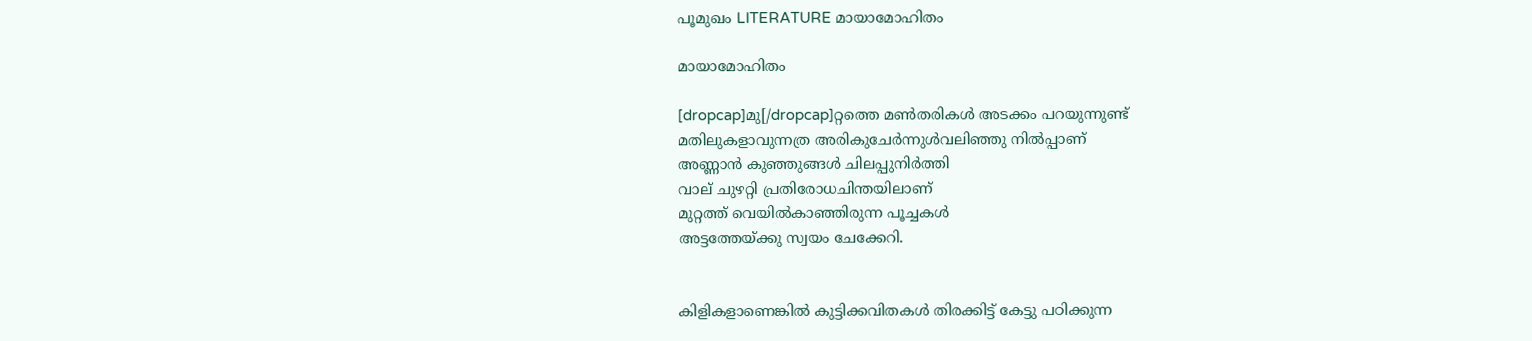പൂമുഖം LITERATURE മായാമോഹിതം

മായാമോഹിതം

[dropcap]മു[/dropcap]റ്റത്തെ മൺതരികൾ അടക്കം പറയുന്നുണ്ട്
മതിലുകളാവുന്നത്ര അരികുചേർന്നുൾവലിഞ്ഞു നിൽപ്പാണ്
അണ്ണാൻ കുഞ്ഞുങ്ങൾ ചിലപ്പുനിർത്തി
വാല് ചുഴറ്റി പ്രതിരോധചിന്തയിലാണ്
മുറ്റത്ത് വെയിൽകാഞ്ഞിരുന്ന പൂച്ചകൾ
അട്ടത്തേയ്ക്കു സ്വയം ചേക്കേറി.


കിളികളാണെങ്കിൽ കുട്ടിക്കവിതകൾ തിരക്കിട്ട് കേട്ടു പഠിക്കുന്ന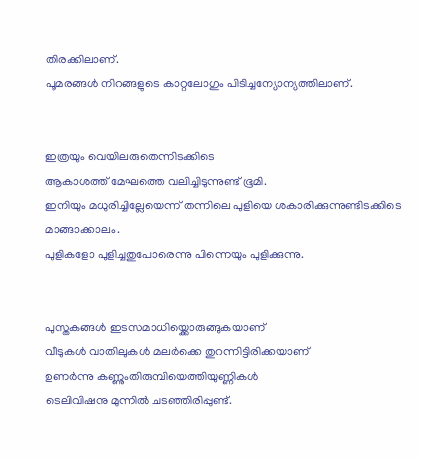തിരക്കിലാണ്.
പൂമരങ്ങൾ നിറങ്ങളുടെ കാറ്റലോഗും പിടിച്ചന്യോന്യത്തിലാണ്.


ഇത്രയും വെയിലരുതെന്നിടക്കിടെ
ആകാശത്ത് മേഘത്തെ വലിച്ചിടുന്നുണ്ട് ഭൂമി.
ഇനിയും മധുരിച്ചില്ലേയെന്ന് തന്നിലെ പുളിയെ ശകാരിക്കുന്നുണ്ടിടക്കിടെ മാങ്ങാക്കാലം.
പുളികളോ പുളിച്ചതുപോരെന്നു പിന്നെയും പുളിക്കുന്നു.


പുസ്തകങ്ങൾ ഇടസമാധിയ്ക്കൊരുങ്ങുകയാണ്
വീടുകൾ വാതിലുകൾ മലർക്കെ തുറന്നിട്ടിരിക്കയാണ്‌
ഉണർന്നു കണ്ണുംതിരുമ്പിയെത്തിയുണ്ണികൾ
ടെലിവിഷനു മുന്നിൽ ചടഞ്ഞിരിപ്പുണ്ട്.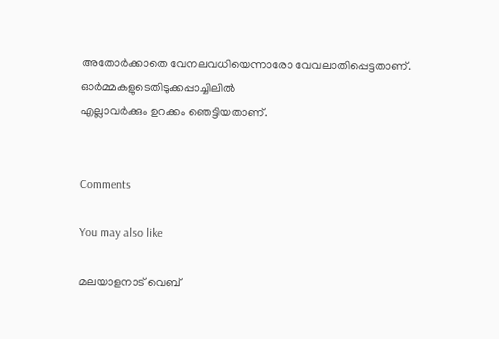അതോർക്കാതെ വേനലവധിയെന്നാരോ വേവലാതിപ്പെട്ടതാണ്.
ഓർമ്മകളുടെതിടുക്കപ്പാച്ചിലിൽ
എല്ലാവർക്കും ഉറക്കം ഞെട്ടിയതാണ്.


Comments

You may also like

മലയാളനാട് വെബ്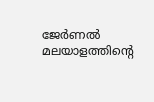ജേർണൽ
മലയാളത്തിന്റെ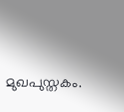മുഖപുസ്തകം.